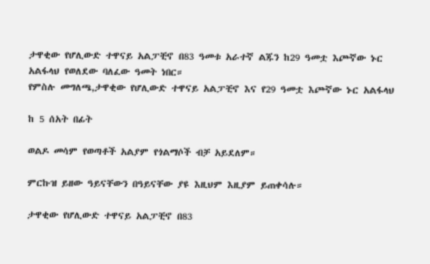ታዋቂው የሆሊውድ ተዋናይ አልፓቺኖ በ83 ዓመቱ አራተኛ ልጁን ከ29 ዓመቷ እጮኛው ኑር አልፋላህ የወለደው ባለፈው ዓመት ነበር።
የምስሉ መግለጫ,ታዋቂው የሆሊውድ ተዋናይ አልፓቺኖ እና የ29 ዓመቷ እጮኛው ኑር አልፋላህ

ከ 5 ሰአት በፊት

ወልዶ መሳም የወጣቶች አልያም የጎልማሶች ብቻ አይደለም።

ምርኩዝ ይዘው ዓይናቸውን በዓይናቸው ያዩ እዚህም እዚያም ይጠቀሳሉ።

ታዋቂው የሆሊውድ ተዋናይ አልፓቺኖ በ83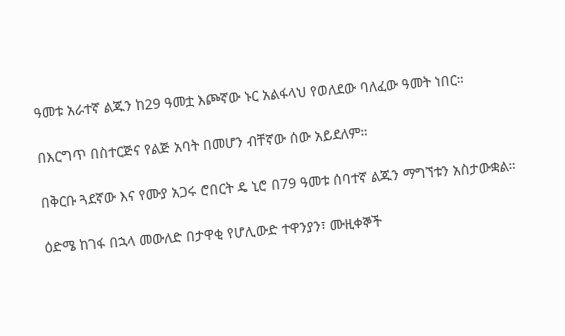ዓመቱ አራተኛ ልጁን ከ29 ዓመቷ እጮኛው ኑር አልፋላህ የወለደው ባለፈው ዓመት ነበር።

በእርግጥ በስተርጅና የልጅ አባት በመሆን ብቸኛው ሰው አይደለም።

በቅርቡ ጓደኛው እና የሙያ አጋሩ ሮበርት ዴ ኒሮ በ79 ዓመቱ ሰባተኛ ልጁን ማግኘቱን አስታውቋል።

ዕድሜ ከገፋ በኋላ መውለድ በታዋቂ የሆሊውድ ተዋንያን፣ ሙዚቀኞች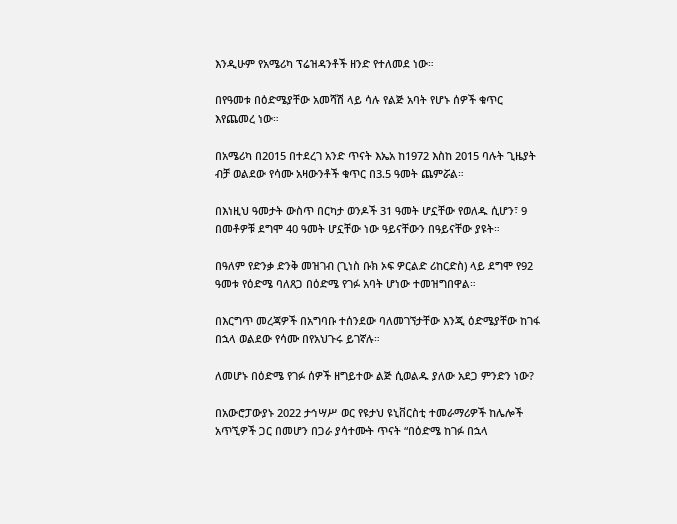እንዲሁም የአሜሪካ ፕሬዝዳንቶች ዘንድ የተለመደ ነው።

በየዓመቱ በዕድሜያቸው አመሻሽ ላይ ሳሉ የልጅ አባት የሆኑ ሰዎች ቁጥር እየጨመረ ነው።

በአሜሪካ በ2015 በተደረገ አንድ ጥናት እኤአ ከ1972 እስከ 2015 ባሉት ጊዜያት ብቻ ወልደው የሳሙ አዛውንቶች ቁጥር በ3.5 ዓመት ጨምሯል።

በእነዚህ ዓመታት ውስጥ በርካታ ወንዶች 31 ዓመት ሆኗቸው የወለዱ ሲሆን፣ 9 በመቶዎቹ ደግሞ 40 ዓመት ሆኗቸው ነው ዓይናቸውን በዓይናቸው ያዩት።

በዓለም የድንቃ ድንቅ መዝገብ (ጊነስ ቡክ ኦፍ ዎርልድ ሪከርድስ) ላይ ደግሞ የ92 ዓመቱ የዕድሜ ባለጸጋ በዕድሜ የገፉ አባት ሆነው ተመዝግበዋል።

በእርግጥ መረጃዎች በአግባቡ ተሰንደው ባለመገኘታቸው እንጂ ዕድሜያቸው ከገፋ በኋላ ወልደው የሳሙ በየአህጉሩ ይገኛሉ።

ለመሆኑ በዕድሜ የገፉ ሰዎች ዘግይተው ልጅ ሲወልዱ ያለው አደጋ ምንድን ነው?

በአውሮፓውያኑ 2022 ታኅሣሥ ወር የዩታህ ዩኒቨርስቲ ተመራማሪዎች ከሌሎች አጥኚዎች ጋር በመሆን በጋራ ያሳተሙት ጥናት “በዕድሜ ከገፉ በኋላ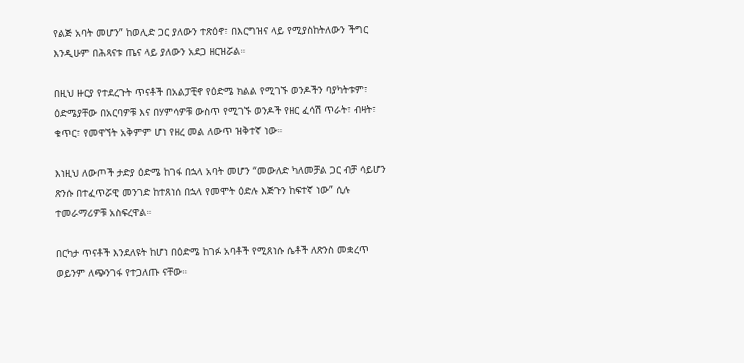የልጅ አባት መሆን” ከወሊድ ጋር ያለውን ተጽዕኖ፣ በእርግዝና ላይ የሚያስከትለውን ችግር እንዲሁም በሕጻናቱ ጤና ላይ ያለውን አደጋ ዘርዝሯል።

በዚህ ዙርያ የተደረጉት ጥናቶች በአልፓቺኖ የዕድሜ ክልል የሚገኙ ወንዶችን ባያካትቱም፣ ዕድሜያቸው በአርባዎቹ እና በሃምሳዎቹ ውስጥ የሚገኙ ወንዶች የዘር ፈሳሽ ጥራት፣ ብዛት፣ ቁጥር፣ የመዋኘት አቅምም ሆነ የዘረ መል ለውጥ ዝቅተኛ ነው።

እነዚህ ለውጦች ታድያ ዕድሜ ከገፋ በኋላ አባት መሆን “መውለድ ካለመቻል ጋር ብቻ ሳይሆን ጽንሱ በተፈጥሯዊ መንገድ ከተጸነሰ በኋላ የመሞት ዕድሉ እጅጉን ከፍተኛ ነው” ሲሉ ተመራማሪዎቹ አስፍረዋል።

በርካታ ጥናቶች እንደለዩት ከሆነ በዕድሜ ከገፉ አባቶች የሚጸነሱ ሴቶች ለጽንስ መቋረጥ ወይንም ለጭንገፋ የተጋለጡ ናቸው።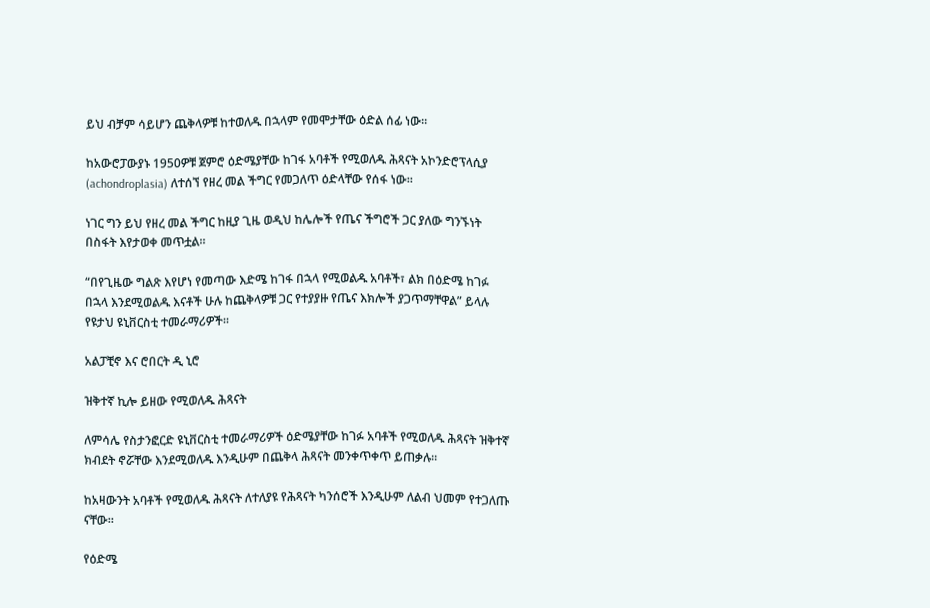ይህ ብቻም ሳይሆን ጨቅላዎቹ ከተወለዱ በኋላም የመሞታቸው ዕድል ሰፊ ነው።

ከአውሮፓውያኑ 1950ዎቹ ጀምሮ ዕድሜያቸው ከገፋ አባቶች የሚወለዱ ሕጻናት አኮንድሮፕላሲያ (achondroplasia) ለተሰኘ የዘረ መል ችግር የመጋለጥ ዕድላቸው የሰፋ ነው።

ነገር ግን ይህ የዘረ መል ችግር ከዚያ ጊዜ ወዲህ ከሌሎች የጤና ችግሮች ጋር ያለው ግንኙነት በስፋት እየታወቀ መጥቷል።

“በየጊዜው ግልጽ እየሆነ የመጣው እድሜ ከገፋ በኋላ የሚወልዱ አባቶች፣ ልክ በዕድሜ ከገፉ በኋላ እንደሚወልዱ እናቶች ሁሉ ከጨቅላዎቹ ጋር የተያያዙ የጤና እክሎች ያጋጥማቸዋል” ይላሉ የዩታህ ዩኒቨርስቲ ተመራማሪዎች።

አልፓቺኖ እና ሮበርት ዲ ኒሮ

ዝቅተኛ ኪሎ ይዘው የሚወለዱ ሕጻናት

ለምሳሌ የስታንፎርድ ዩኒቨርስቲ ተመራማሪዎች ዕድሜያቸው ከገፉ አባቶች የሚወለዱ ሕጻናት ዝቅተኛ ክብደት ኖሯቸው እንደሚወለዱ እንዲሁም በጨቅላ ሕጻናት መንቀጥቀጥ ይጠቃሉ።

ከአዛውንት አባቶች የሚወለዱ ሕጻናት ለተለያዩ የሕጻናት ካንሰሮች እንዲሁም ለልብ ህመም የተጋለጡ ናቸው።

የዕድሜ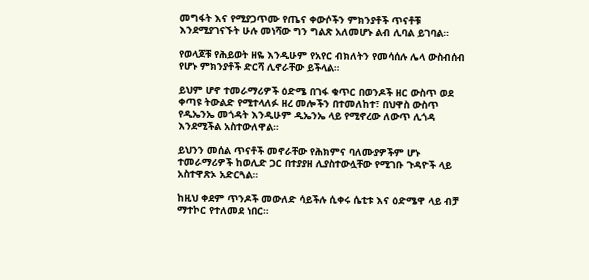መግፋት እና የሚያጋጥሙ የጤና ቀውሶችን ምክንያቶች ጥናቶቹ እንደሚያገናኙት ሁሉ መነሻው ግን ግልጽ አለመሆኑ ልብ ሊባል ይገባል።

የወላጆቹ የሕይወት ዘዬ እንዲሁም የአየር ብክለትን የመሳሰሉ ሌላ ውስብሰብ የሆኑ ምክንያቶች ድርሻ ሊኖራቸው ይችላል።

ይህም ሆኖ ተመራማሪዎች ዕድሜ በገፋ ቁጥር በወንዶች ዘር ውስጥ ወደ ቀጣዩ ትውልድ የሚተላለፉ ዘረ መሎችን በተመለከተ፣ በህዋስ ውስጥ የዲኤንኤ መጎዳት እንዲሁም ዲኤንኤ ላይ የሚኖረው ለውጥ ሊጎዳ እንደሚችል አስተውለዋል።

ይህንን መሰል ጥናቶች መኖራቸው የሕክምና ባለሙያዎችም ሆኑ ተመራማሪዎች ከወሊድ ጋር በተያያዘ ሊያስተውሏቸው የሚገቡ ጉዳዮች ላይ አስተዋጽኦ አድርጓል።

ከዚህ ቀደም ጥንዶች መውለድ ሳይችሉ ሲቀሩ ሴቲቱ እና ዕድሜዋ ላይ ብቻ ማተኮር የተለመደ ነበር።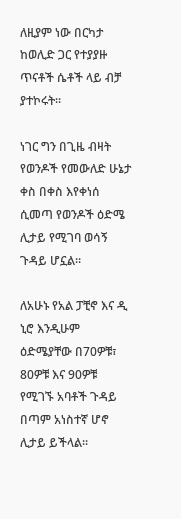ለዚያም ነው በርካታ ከወሊድ ጋር የተያያዙ ጥናቶች ሴቶች ላይ ብቻ ያተኮሩት።

ነገር ግን በጊዜ ብዛት የወንዶች የመውለድ ሁኔታ ቀስ በቀስ እየቀነሰ ሲመጣ የወንዶች ዕድሜ ሊታይ የሚገባ ወሳኝ ጉዳይ ሆኗል።

ለአሁኑ የአል ፓቺኖ እና ዲ ኒሮ እንዲሁም ዕድሜያቸው በ70ዎቹ፣ 80ዎቹ እና 90ዎቹ የሚገኙ አባቶች ጉዳይ በጣም አነስተኛ ሆኖ ሊታይ ይችላል።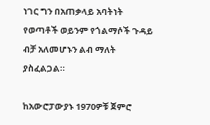ነገር ግን በአጠቃላይ አባትነት የወጣቶች ወይንም የጎልማሶች ጉዳይ ብቻ አለመሆኑን ልብ ማለት ያስፈልጋል።

ከአውሮፓውያኑ 1970ዎቹ ጀምሮ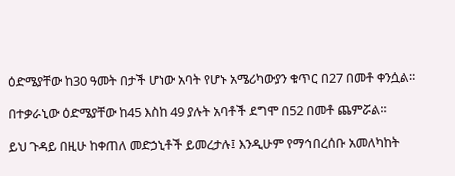ዕድሜያቸው ከ30 ዓመት በታች ሆነው አባት የሆኑ አሜሪካውያን ቁጥር በ27 በመቶ ቀንሷል።

በተቃራኒው ዕድሜያቸው ከ45 እስከ 49 ያሉት አባቶች ደግሞ በ52 በመቶ ጨምሯል።

ይህ ጉዳይ በዚሁ ከቀጠለ መድኃኒቶች ይመረታሉ፤ እንዲሁም የማኅበረሰቡ አመለካከት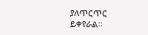ያለጥርጥር ይቀየራል።